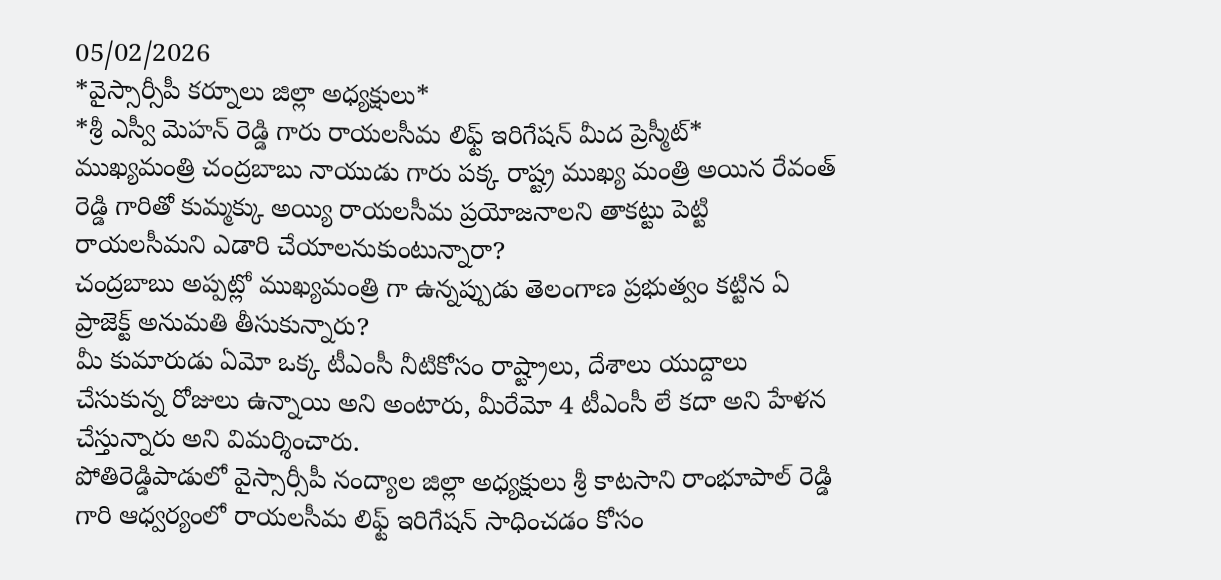05/02/2026
*వైస్సార్సీపీ కర్నూలు జిల్లా అధ్యక్షులు*
*శ్రీ ఎస్వీ మెహన్ రెడ్డి గారు రాయలసీమ లిఫ్ట్ ఇరిగేషన్ మీద ప్రెస్మీట్*
ముఖ్యమంత్రి చంద్రబాబు నాయుడు గారు పక్క రాష్ట్ర ముఖ్య మంత్రి అయిన రేవంత్ రెడ్డి గారితో కుమ్మక్కు అయ్యి రాయలసీమ ప్రయోజనాలని తాకట్టు పెట్టి రాయలసీమని ఎడారి చేయాలనుకుంటున్నారా?
చంద్రబాబు అప్పట్లో ముఖ్యమంత్రి గా ఉన్నప్పుడు తెలంగాణ ప్రభుత్వం కట్టిన ఏ ప్రాజెక్ట్ అనుమతి తీసుకున్నారు?
మీ కుమారుడు ఏమో ఒక్క టీఎంసీ నీటికోసం రాష్ట్రాలు, దేశాలు యుద్దాలు చేసుకున్న రోజులు ఉన్నాయి అని అంటారు, మీరేమో 4 టీఎంసీ లే కదా అని హేళన చేస్తున్నారు అని విమర్శించారు.
పోతిరెడ్డిపాడులో వైస్సార్సీపీ నంద్యాల జిల్లా అధ్యక్షులు శ్రీ కాటసాని రాంభూపాల్ రెడ్డి గారి ఆధ్వర్యంలో రాయలసీమ లిఫ్ట్ ఇరిగేషన్ సాధించడం కోసం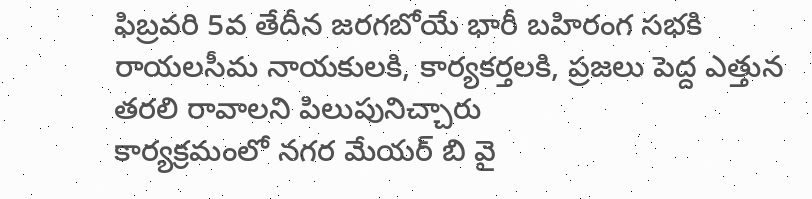ఫిబ్రవరి 5వ తేదీన జరగబోయే భారీ బహిరంగ సభకి రాయలసీమ నాయకులకి, కార్యకర్తలకి, ప్రజలు పెద్ద ఎత్తున తరలి రావాలని పిలుపునిచ్చారు
కార్యక్రమంలో నగర మేయర్ బి వై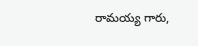రామయ్య గారు,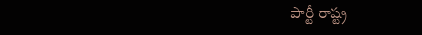పార్టీ రాష్ట్ర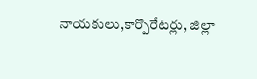నాయకులు,కార్పొరేటర్లు, జిల్లా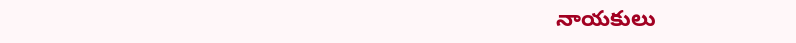నాయకులు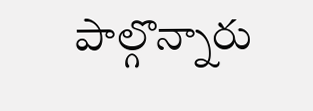పాల్గొన్నారు